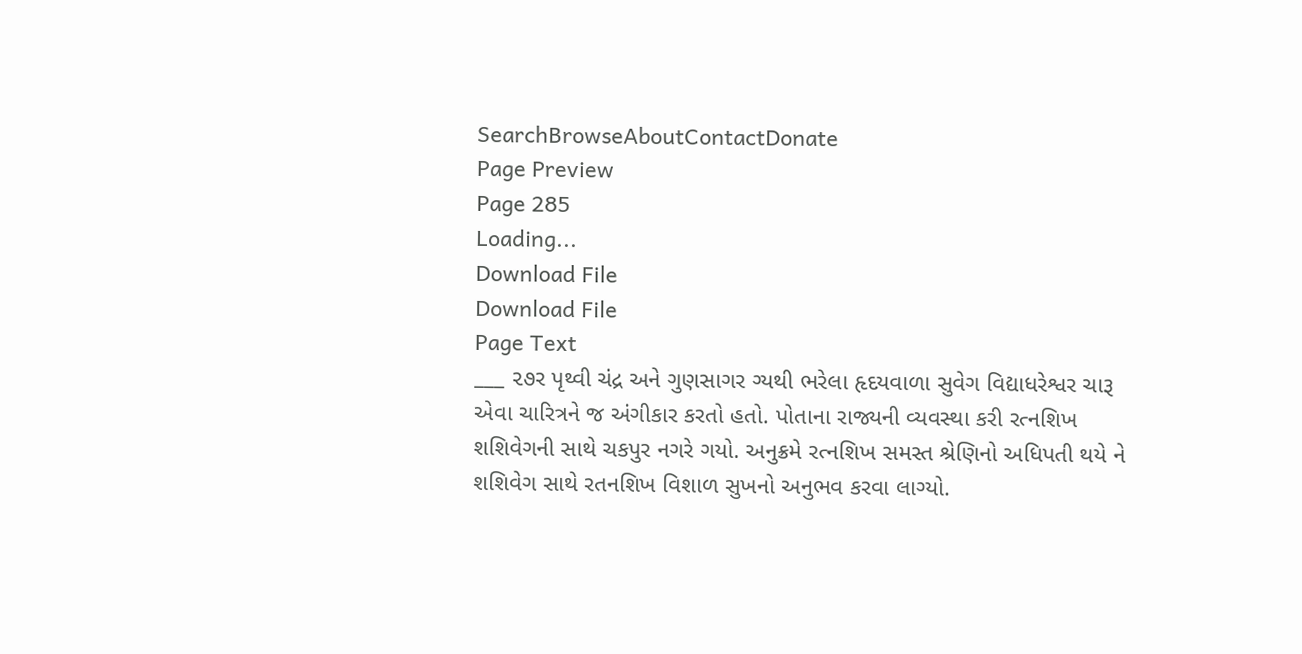SearchBrowseAboutContactDonate
Page Preview
Page 285
Loading...
Download File
Download File
Page Text
___ ૨૭ર પૃથ્વી ચંદ્ર અને ગુણસાગર ગ્યથી ભરેલા હૃદયવાળા સુવેગ વિદ્યાધરેશ્વર ચારૂ એવા ચારિત્રને જ અંગીકાર કરતો હતો. પોતાના રાજ્યની વ્યવસ્થા કરી રત્નશિખ શશિવેગની સાથે ચકપુર નગરે ગયો. અનુક્રમે રત્નશિખ સમસ્ત શ્રેણિનો અધિપતી થયે ને શશિવેગ સાથે રતનશિખ વિશાળ સુખનો અનુભવ કરવા લાગ્યો.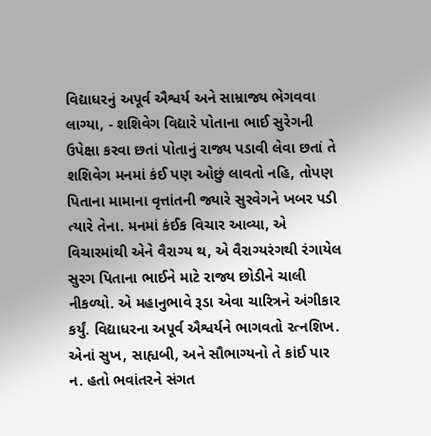વિદ્યાધરનું અપૂર્વ ઐશ્વર્ય અને સામ્રાજ્ય ભેગવવા લાગ્યા, - શશિવેગ વિદ્યારે પોતાના ભાઈ સુરેગની ઉપેક્ષા કરવા છતાં પોતાનું રાજ્ય પડાવી લેવા છતાં તે શશિવેગ મનમાં કંઈ પણ ઓછું લાવતો નહિ, તોપણ પિતાના મામાના વૃત્તાંતની જ્યારે સુરવેગને ખબર પડી ત્યારે તેના. મનમાં કંઈક વિચાર આવ્યા, એ વિચારમાંથી એને વૈરાગ્ય થ, એ વૈરાગ્યરંગથી રંગાયેલ સુરગ પિતાના ભાઈને માટે રાજ્ય છોડીને ચાલી નીકળ્યો. એ મહાનુભાવે રૂડા એવા ચારિત્રને અંગીકાર કર્યું. વિદ્યાધરના અપૂર્વ ઐશ્વર્યને ભાગવતો રત્નશિખ. એનાં સુખ, સાહ્યબી, અને સૌભાગ્યનો તે કાંઈ પાર ન. હતો ભવાંતરને સંગત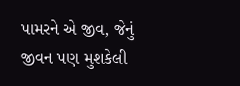પામરને એ જીવ, જેનું જીવન પણ મુશકેલી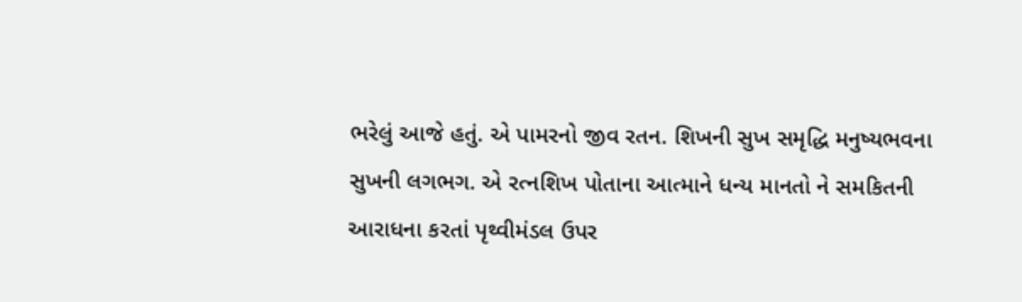ભરેલું આજે હતું. એ પામરનો જીવ રતન. શિખની સુખ સમૃદ્ધિ મનુષ્યભવના સુખની લગભગ. એ રત્નશિખ પોતાના આત્માને ધન્ય માનતો ને સમકિતની આરાધના કરતાં પૃથ્વીમંડલ ઉપર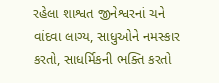રહેલા શાશ્વત જીનેશ્વરનાં ચને વાંદવા લાગ્ય, સાધુઓને નમસ્કાર કરતો, સાધર્મિકની ભક્તિ કરતો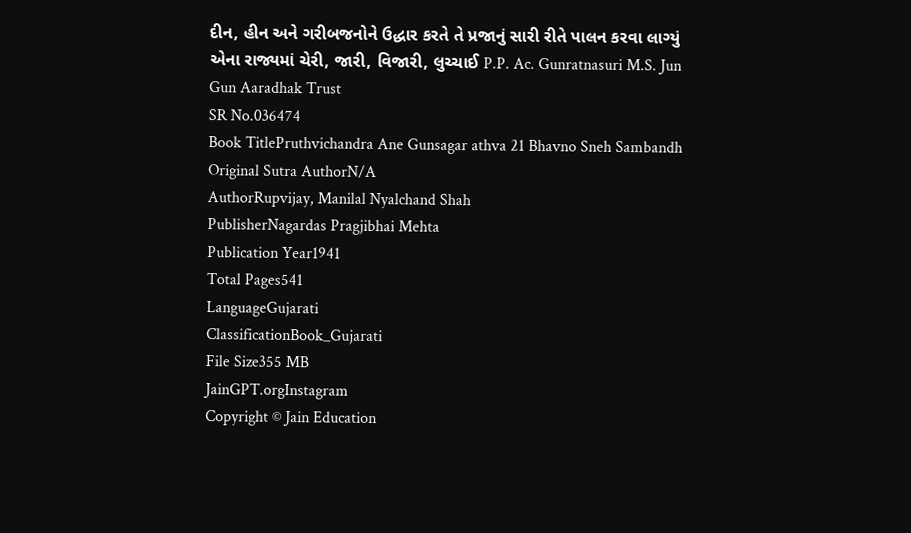દીન, હીન અને ગરીબજનોને ઉદ્ધાર કરતે તે પ્રજાનું સારી રીતે પાલન કરવા લાગ્યું એના રાજ્યમાં ચેરી, જારી, વિજારી, લુચ્ચાઈ P.P. Ac. Gunratnasuri M.S. Jun Gun Aaradhak Trust
SR No.036474
Book TitlePruthvichandra Ane Gunsagar athva 21 Bhavno Sneh Sambandh
Original Sutra AuthorN/A
AuthorRupvijay, Manilal Nyalchand Shah
PublisherNagardas Pragjibhai Mehta
Publication Year1941
Total Pages541
LanguageGujarati
ClassificationBook_Gujarati
File Size355 MB
JainGPT.orgInstagram
Copyright © Jain Education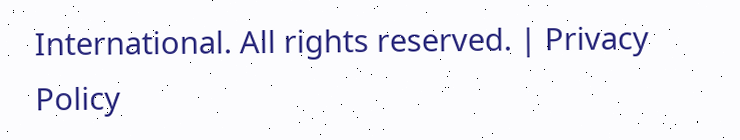International. All rights reserved. | Privacy Policy